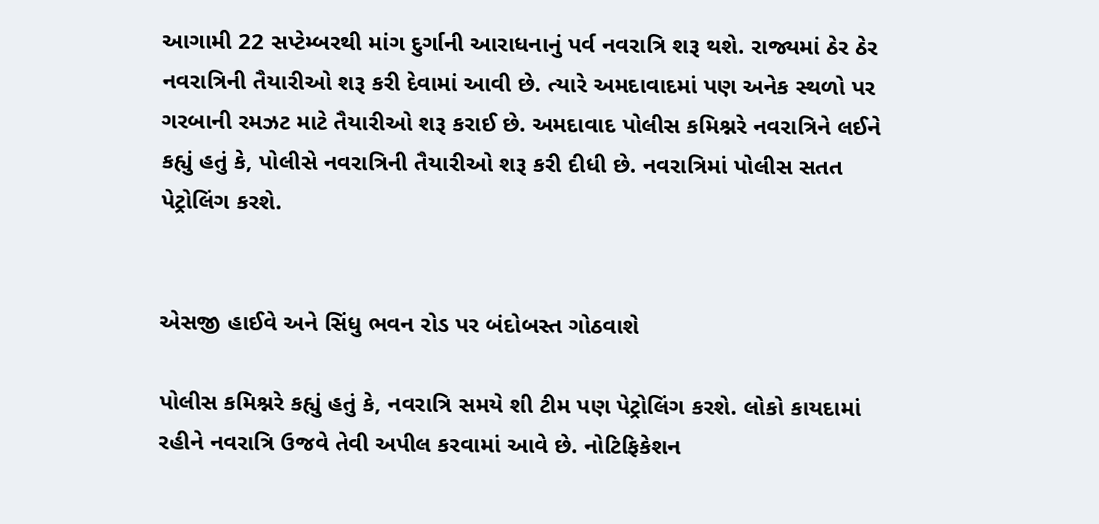આગામી 22 સપ્ટેમ્બરથી માંગ દુર્ગાની આરાધનાનું પર્વ નવરાત્રિ શરૂ થશે. રાજ્યમાં ઠેર ઠેર નવરાત્રિની તૈયારીઓ શરૂ કરી દેવામાં આવી છે. ત્યારે અમદાવાદમાં પણ અનેક સ્થળો પર ગરબાની રમઝટ માટે તૈયારીઓ શરૂ કરાઈ છે. અમદાવાદ પોલીસ કમિશ્નરે નવરાત્રિને લઈને કહ્યું હતું કે, પોલીસે નવરાત્રિની તૈયારીઓ શરૂ કરી દીધી છે. નવરાત્રિમાં પોલીસ સતત પેટ્રોલિંગ કરશે.


એસજી હાઈવે અને સિંધુ ભવન રોડ પર બંદોબસ્ત ગોઠવાશે

પોલીસ કમિશ્નરે કહ્યું હતું કે, નવરાત્રિ સમયે શી ટીમ પણ પેટ્રોલિંગ કરશે. લોકો કાયદામાં રહીને નવરાત્રિ ઉજવે તેવી અપીલ કરવામાં આવે છે. નોટિફિકેશન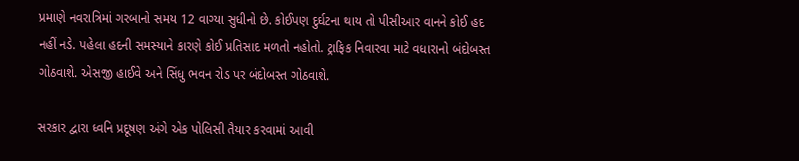પ્રમાણે નવરાત્રિમાં ગરબાનો સમય 12 વાગ્યા સુધીનો છે. કોઈપણ દુર્ઘટના થાય તો પીસીઆર વાનને કોઈ હદ નહીં નડે. પહેલા હદની સમસ્યાને કારણે કોઈ પ્રતિસાદ મળતો નહોતો. ટ્રાફિક નિવારવા માટે વધારાનો બંદોબસ્ત ગોઠવાશે. એસજી હાઈવે અને સિંધુ ભવન રોડ પર બંદોબસ્ત ગોઠવાશે.

સરકાર દ્વારા ધ્વનિ પ્રદૂષણ અંગે એક પોલિસી તૈયાર કરવામાં આવી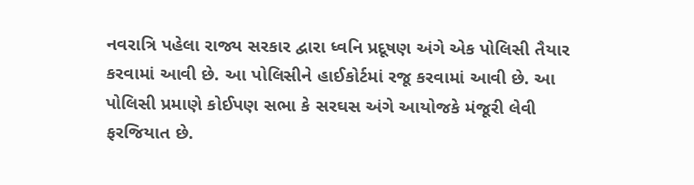નવરાત્રિ પહેલા રાજ્ય સરકાર દ્વારા ધ્વનિ પ્રદૂષણ અંગે એક પોલિસી તૈયાર કરવામાં આવી છે. આ પોલિસીને હાઈકોર્ટમાં રજૂ કરવામાં આવી છે. આ પોલિસી પ્રમાણે કોઈપણ સભા કે સરઘસ અંગે આયોજકે મંજૂરી લેવી ફરજિયાત છે.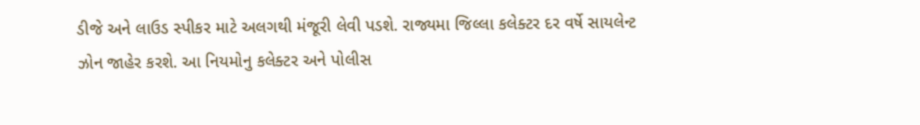ડીજે અને લાઉડ સ્પીકર માટે અલગથી મંજૂરી લેવી પડશે. રાજ્યમા જિલ્લા કલેક્ટર દર વર્ષે સાયલેન્ટ ઝોન જાહેર કરશે. આ નિયમોનુ કલેક્ટર અને પોલીસ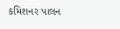કમિશનર પાલન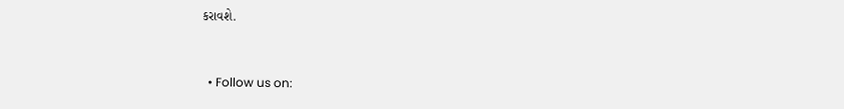કરાવશે.


  • Follow us on: